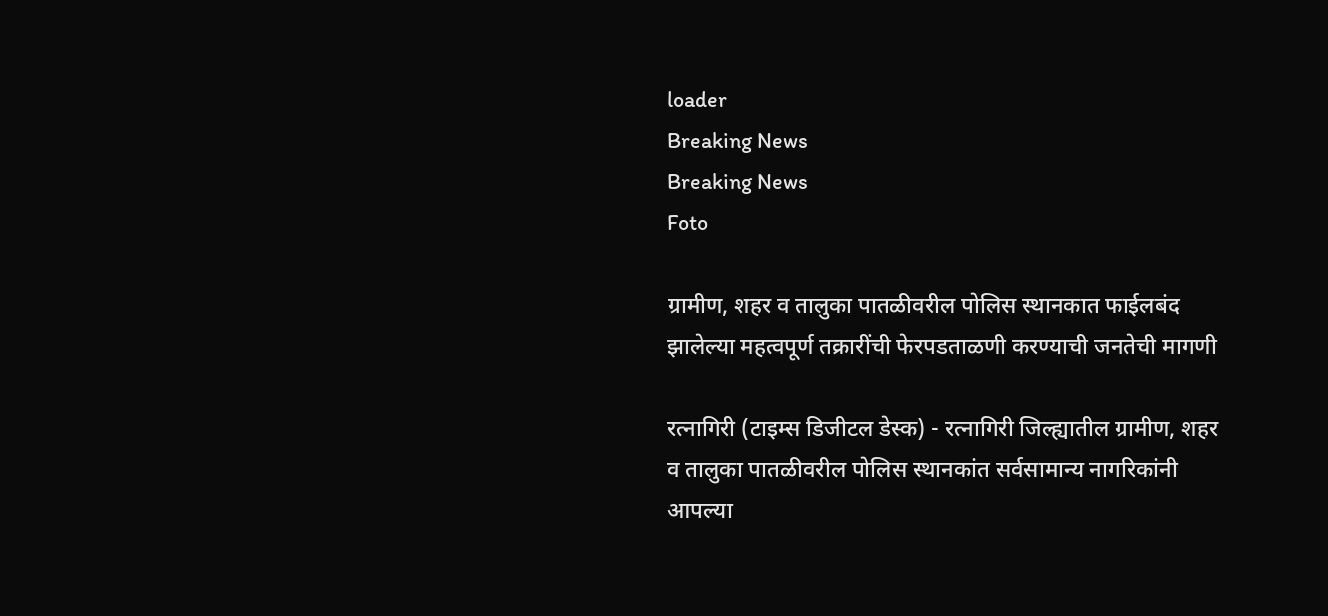loader
Breaking News
Breaking News
Foto

ग्रामीण, शहर व तालुका पातळीवरील पोलिस स्थानकात फाईलबंद झालेल्या महत्वपूर्ण तक्रारींची फेरपडताळणी करण्याची जनतेची मागणी

रत्नागिरी (टाइम्स डिजीटल डेस्क) - रत्नागिरी जिल्ह्यातील ग्रामीण, शहर व तालुका पातळीवरील पोलिस स्थानकांत सर्वसामान्य नागरिकांनी आपल्या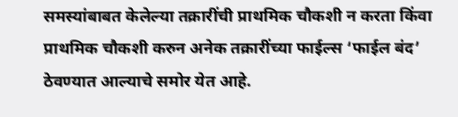समस्यांबाबत केलेल्या तक्रारींची प्राथमिक चौकशी न करता किंवा प्राथमिक चौकशी करुन अनेक तक्रारींच्या फाईल्स ‘फाईल बंद’ ठेवण्यात आल्याचे समोर येत आहे.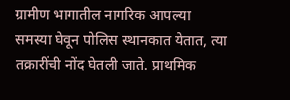ग्रामीण भागातील नागरिक आपल्या समस्या घेवून पोलिस स्थानकात येतात, त्या तक्रारींची नोंद घेतली जाते. प्राथमिक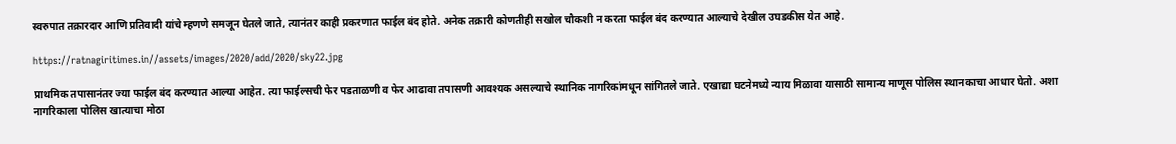स्वरुपात तक्रारदार आणि प्रतिवादी यांचे म्हणणे समजून घेतले जाते, त्यानंतर काही प्रकरणात फाईल बंद होते. अनेक तक्रारी कोणतीही सखोल चौकशी न करता फाईल बंद करण्यात आल्याचे देखील उघडकीस येत आहे.

https://ratnagiritimes.in//assets/images/2020/add/2020/sky22.jpg

प्राथमिक तपासानंतर ज्या फाईल बंद करण्यात आल्या आहेत. त्या फाईल्सची फेर पडताळणी व फेर आढावा तपासणी आवश्यक असल्याचे स्थानिक नागरिकांमधून सांगितले जाते. एखाद्या घटनेमध्ये न्याय मिळावा यासाठी सामान्य माणूस पोलिस स्थानकाचा आधार घेतो. अशा नागरिकाला पोलिस खात्याचा मोठा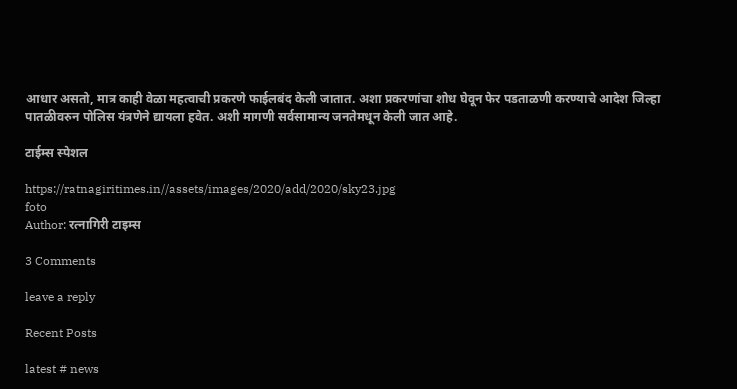आधार असतो, मात्र काही वेळा महत्वाची प्रकरणे फाईलबंद केली जातात. अशा प्रकरणांचा शोध घेवून फेर पडताळणी करण्याचे आदेश जिल्हा पातळीवरुन पोलिस यंत्रणेने द्यायला हवेत. अशी मागणी सर्वसामान्य जनतेमधून केली जात आहे.

टाईम्स स्पेशल

https://ratnagiritimes.in//assets/images/2020/add/2020/sky23.jpg
foto
Author: रत्नागिरी टाइम्स

3 Comments

leave a reply

Recent Posts

latest # news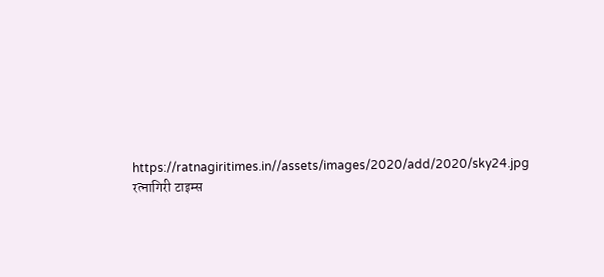https://ratnagiritimes.in//assets/images/2020/add/2020/sky24.jpg
रत्नागिरी टाइम्स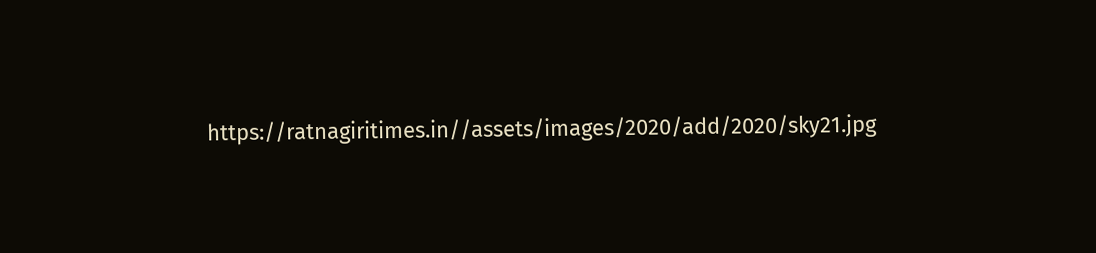https://ratnagiritimes.in//assets/images/2020/add/2020/sky21.jpg